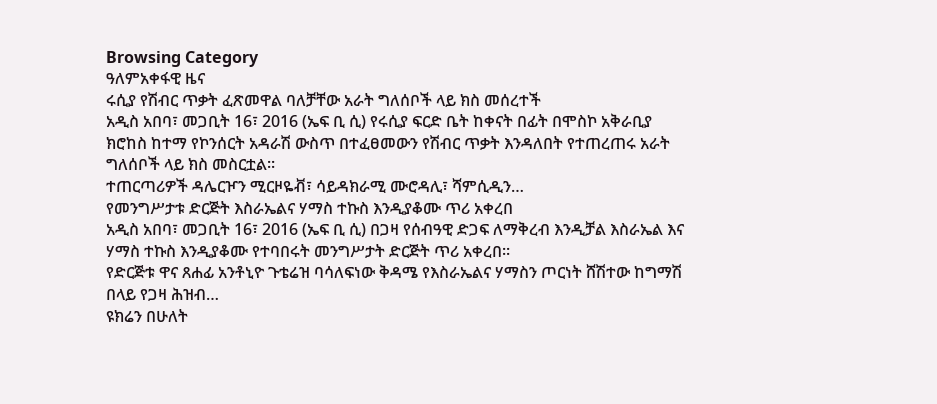Browsing Category
ዓለምአቀፋዊ ዜና
ሩሲያ የሽብር ጥቃት ፈጽመዋል ባለቻቸው አራት ግለሰቦች ላይ ክስ መሰረተች
አዲስ አበባ፣ መጋቢት 16፣ 2016 (ኤፍ ቢ ሲ) የሩሲያ ፍርድ ቤት ከቀናት በፊት በሞስኮ አቅራቢያ ክሮከስ ከተማ የኮንሰርት አዳራሽ ውስጥ በተፈፀመውን የሽብር ጥቃት እንዳለበት የተጠረጠሩ አራት ግለሰቦች ላይ ክስ መስርቷል፡፡
ተጠርጣሪዎች ዳሌርዦን ሚርዞዬቭ፣ ሳይዳክራሚ ሙሮዳሊ፣ ሻምሲዲን…
የመንግሥታቱ ድርጅት እስራኤልና ሃማስ ተኩስ እንዲያቆሙ ጥሪ አቀረበ
አዲስ አበባ፣ መጋቢት 16፣ 2016 (ኤፍ ቢ ሲ) በጋዛ የሰብዓዊ ድጋፍ ለማቅረብ እንዲቻል እስራኤል እና ሃማስ ተኩስ እንዲያቆሙ የተባበሩት መንግሥታት ድርጅት ጥሪ አቀረበ፡፡
የድርጅቱ ዋና ጸሐፊ አንቶኒዮ ጉቴሬዝ ባሳለፍነው ቅዳሜ የእስራኤልና ሃማስን ጦርነት ሸሽተው ከግማሽ በላይ የጋዛ ሕዝብ…
ዩክሬን በሁለት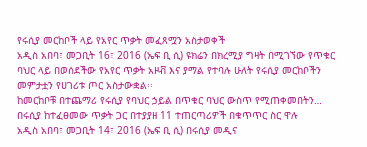የሩሲያ መርከቦች ላይ የአየር ጥቃት መፈጸሟን አስታወቀች
አዲስ አበባ፣ መጋቢት 16፣ 2016 (ኤፍ ቢ ሲ) ዩክሬን በክረሚያ ግዛት በሚገኘው የጥቁር ባህር ላይ በወሰደችው የአየር ጥቃት አዞቭ እና ያማል የተባሉ ሁለት የሩሲያ መርከቦችን መምታቷን የሀገሪቱ ጦር አስታውቋል፡፡
ከመርከቦቹ በተጨማሪ የሩሲያ የባህር ኃይል በጥቁር ባህር ውስጥ የሚጠቀመበትን…
በሩሲያ ከተፈፀመው ጥቃት ጋር በተያያዘ 11 ተጠርጣሪዎች በቁጥጥር ስር ዋሉ
አዲስ አበባ፣ መጋቢት 14፣ 2016 (ኤፍ ቢ ሲ) በሩሲያ መዲና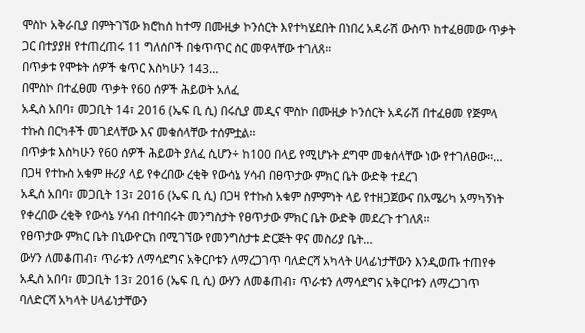ሞስኮ አቅራቢያ በምትገኘው ክሮከስ ከተማ በሙዚቃ ኮንሰርት እየተካሄደበት በነበረ አዳራሽ ውስጥ ከተፈፀመው ጥቃት ጋር በተያያዘ የተጠረጠሩ 11 ግለሰቦች በቁጥጥር ስር መዋላቸው ተገለጸ።
በጥቃቱ የሞቱት ሰዎች ቁጥር እስካሁን 143…
በሞስኮ በተፈፀመ ጥቃት የ60 ሰዎች ሕይወት አለፈ
አዲስ አበባ፣ መጋቢት 14፣ 2016 (ኤፍ ቢ ሲ) በሩሲያ መዲና ሞስኮ በሙዚቃ ኮንሰርት አዳራሽ በተፈፀመ የጅምላ ተኩስ በርካቶች መገደላቸው እና መቁሰላቸው ተሰምቷል፡፡
በጥቃቱ እስካሁን የ60 ሰዎች ሕይወት ያለፈ ሲሆን÷ ከ100 በላይ የሚሆኑት ደግሞ መቁሰላቸው ነው የተገለፀው፡፡…
በጋዛ የተኩስ አቁም ዙሪያ ላይ የቀረበው ረቂቅ የውሳኔ ሃሳብ በፀጥታው ምክር ቤት ውድቅ ተደረገ
አዲስ አበባ፣ መጋቢት 13፣ 2016 (ኤፍ ቢ ሲ) በጋዛ የተኩስ አቁም ስምምነት ላይ የተዘጋጀውና በአሜሪካ አማካኝነት የቀረበው ረቂቅ የውሳኔ ሃሳብ በተባበሩት መንግስታት የፀጥታው ምክር ቤት ውድቅ መደረጉ ተገለጸ፡፡
የፀጥታው ምክር ቤት በኒውዮርክ በሚገኘው የመንግስታቱ ድርጅት ዋና መስሪያ ቤት…
ውሃን ለመቆጠብ፣ ጥራቱን ለማሳደግና አቅርቦቱን ለማረጋገጥ ባለድርሻ አካላት ሀላፊነታቸውን እንዲወጡ ተጠየቀ
አዲስ አበባ፣ መጋቢት 13፣ 2016 (ኤፍ ቢ ሲ) ውሃን ለመቆጠብ፣ ጥራቱን ለማሳደግና አቅርቦቱን ለማረጋገጥ ባለድርሻ አካላት ሀላፊነታቸውን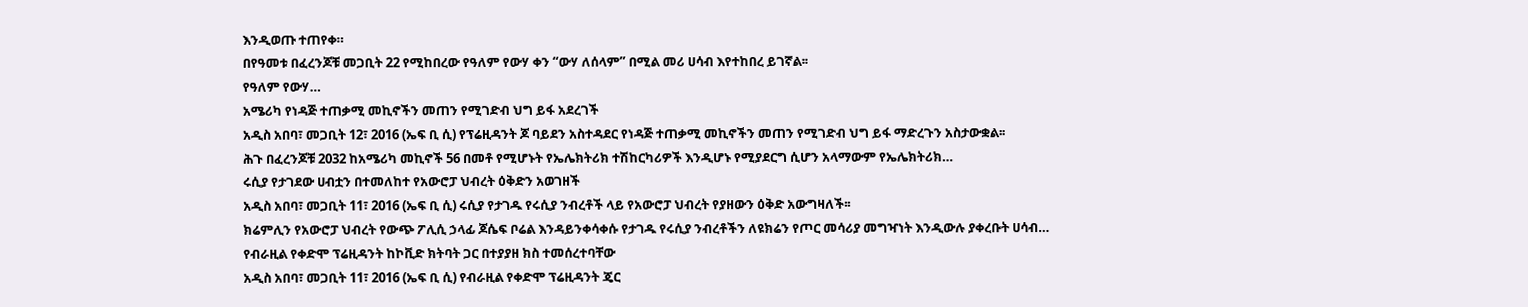እንዲወጡ ተጠየቀ።
በየዓመቱ በፈረንጆቹ መጋቢት 22 የሚከበረው የዓለም የውሃ ቀን “ውሃ ለሰላም” በሚል መሪ ሀሳብ እየተከበረ ይገኛል፡፡
የዓለም የውሃ…
አሜሪካ የነዳጅ ተጠቃሚ መኪኖችን መጠን የሚገድብ ህግ ይፋ አደረገች
አዲስ አበባ፣ መጋቢት 12፣ 2016 (ኤፍ ቢ ሲ) የፕሬዚዳንት ጆ ባይደን አስተዳደር የነዳጅ ተጠቃሚ መኪኖችን መጠን የሚገድብ ህግ ይፋ ማድረጉን አስታውቋል፡፡
ሕጉ በፈረንጆቹ 2032 ከአሜሪካ መኪኖች 56 በመቶ የሚሆኑት የኤሌክትሪክ ተሽከርካሪዎች እንዲሆኑ የሚያደርግ ሲሆን አላማውም የኤሌክትሪክ…
ሩሲያ የታገደው ሀብቷን በተመለከተ የአውሮፓ ህብረት ዕቅድን አወገዘች
አዲስ አበባ፣ መጋቢት 11፣ 2016 (ኤፍ ቢ ሲ) ሩሲያ የታገዱ የሩሲያ ንብረቶች ላይ የአውሮፓ ህብረት የያዘውን ዕቅድ አውግዛለች፡፡
ክሬምሊን የአውሮፓ ህብረት የውጭ ፖሊሲ ኃላፊ ጆሴፍ ቦሬል እንዳይንቀሳቀሱ የታገዱ የሩሲያ ንብረቶችን ለዩክሬን የጦር መሳሪያ መግዣነት እንዲውሉ ያቀረቡት ሀሳብ…
የብራዚል የቀድሞ ፕሬዚዳንት ከኮቪድ ክትባት ጋር በተያያዘ ክስ ተመሰረተባቸው
አዲስ አበባ፣ መጋቢት 11፣ 2016 (ኤፍ ቢ ሲ) የብራዚል የቀድሞ ፕሬዚዳንት ጄር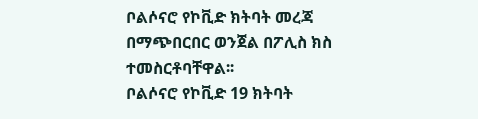ቦልሶናሮ የኮቪድ ክትባት መረጃ በማጭበርበር ወንጀል በፖሊስ ክስ ተመስርቶባቸዋል፡፡
ቦልሶናሮ የኮቪድ 19 ክትባት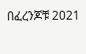በፈረንጆቹ 2021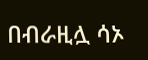በብራዚሏ ሳኦ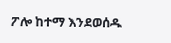ፖሎ ከተማ እንደወሰዱ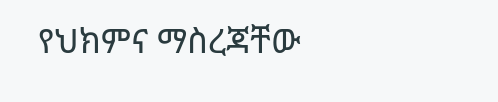የህክምና ማስረጃቸው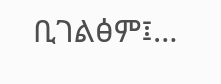ቢገልፅም፤…